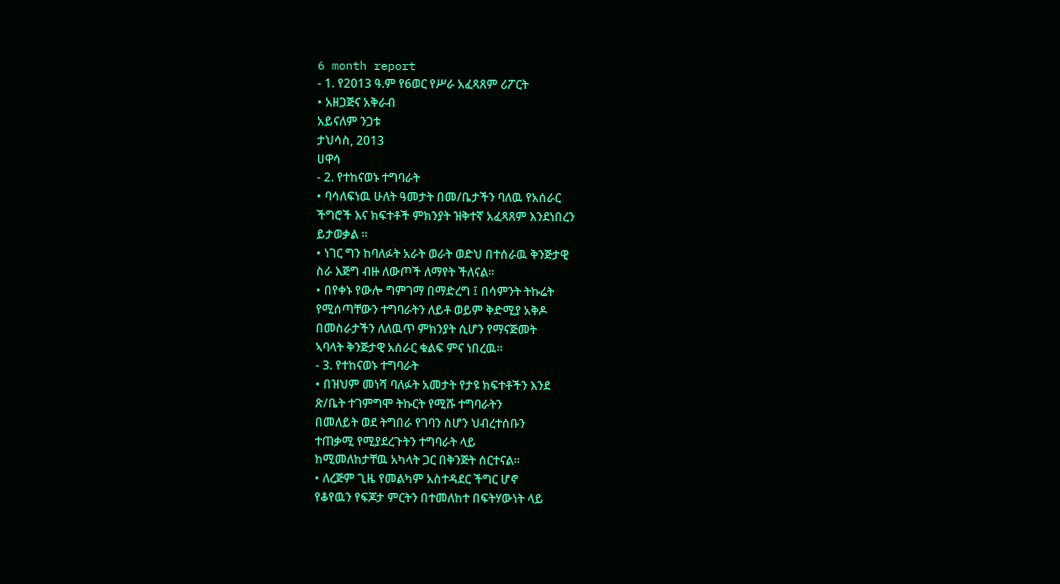6 month report
- 1. የ2013 ዓ.ም የ6ወር የሥራ አፈጻጸም ሪፖርት
• አዘጋጅና አቅራብ
አይናለም ንጋቱ
ታህሳስ, 2013
ሀዋሳ
- 2. የተከናወኑ ተግባራት
• ባሳለፍነዉ ሁለት ዓመታት በመ/ቤታችን ባለዉ የአሰራር
ችግሮች እና ክፍተቶች ምክንያት ዝቅተኛ አፈጻጸም እንደነበረን
ይታወቃል ፡፡
• ነገር ግን ከባለፉት አራት ወራት ወድህ በተሰራዉ ቅንጅታዊ
ስራ እጅግ ብዙ ለውጦች ለማየት ችለናል፡፡
• በየቀኑ የውሎ ግምገማ በማድረግ ፤ በሳምንት ትኩሬት
የሚሰጣቸውን ተግባራትን ለይቶ ወይም ቅድሚያ አቅዶ
በመስራታችን ለለዉጥ ምክንያት ሲሆን የማናጅመት
ኣባላት ቅንጅታዊ አሰራር ቁልፍ ምና ነበረዉ፡፡
- 3. የተከናወኑ ተግባራት
• በዝህም መነሻ ባለፉት አመታት የታዩ ክፍተቶችን እንደ
ጽ/ቤት ተገምግሞ ትኩርት የሚሹ ተግባራትን
በመለይት ወደ ትግበራ የገባን ስሆን ህብረተሰቡን
ተጠቃሚ የሚያደረጉትን ተግባራት ላይ
ከሚመለከታቸዉ አካላት ጋር በቅንጅት ሰርተናል፡፡
• ለረጅም ጊዜ የመልካም አስተዳደር ችግር ሆኖ
የቆየዉን የፍጆታ ምርትን በተመለከተ በፍትሃውነት ላይ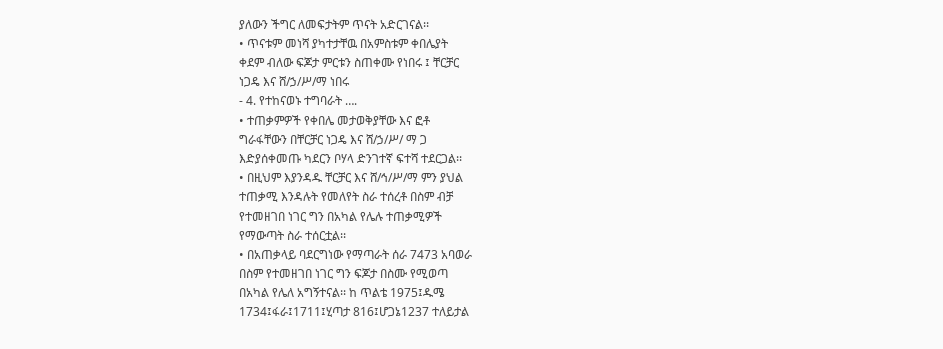ያለውን ችግር ለመፍታትም ጥናት አድርገናል፡፡
• ጥናቱም መነሻ ያካተታቸዉ በአምስቱም ቀበሌያት
ቀደም ብለው ፍጆታ ምርቱን ስጠቀሙ የነበሩ ፤ ቸርቻር
ነጋዴ እና ሸ/ኃ/ሥ/ማ ነበሩ
- 4. የተከናወኑ ተግባራት ….
• ተጠቃምዎች የቀበሌ መታወቅያቸው እና ፎቶ
ግራፋቸውን በቸርቻር ነጋዴ እና ሸ/ኃ/ሥ/ ማ ጋ
እድያሰቀመጡ ካደርን ቦሃላ ድንገተኛ ፍተሻ ተደርጋል፡፡
• በዚህም እያንዳዱ ቸርቻር እና ሸ/ኅ/ሥ/ማ ምን ያህል
ተጠቃሚ እንዳሉት የመለየት ስራ ተሰረቶ በስም ብቻ
የተመዘገበ ነገር ግን በአካል የሌሉ ተጠቃሚዎች
የማውጣት ስራ ተሰርቷል፡፡
• በአጠቃላይ ባደርግነው የማጣራት ሰራ 7473 አባወራ
በስም የተመዘገበ ነገር ግን ፍጆታ በስሙ የሚወጣ
በአካል የሌለ አግኝተናል፡፡ ከ ጥልቴ 1975፤ዱሜ
1734፤ፋራ፤1711፤ሂጣታ 816፤ሆጋኔ1237 ተለይታል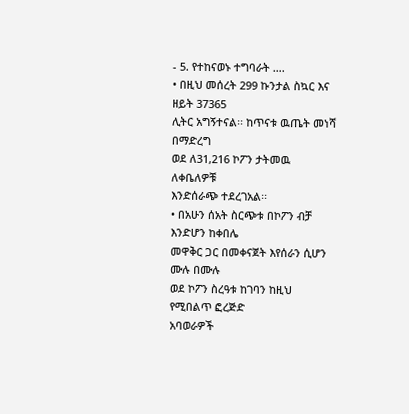- 5. የተከናወኑ ተግባራት ….
• በዚህ መሰረት 299 ኩንታል ስኳር እና ዘይት 37365
ሊትር አግኝተናል፡፡ ከጥናቱ ዉጤት መነሻ በማድረግ
ወደ ለ31,216 ኮፖን ታትመዉ ለቀቤለዎቹ
እንድሰራጭ ተደረገአል፡፡
• በአሁን ሰአት ስርጭቱ በኮፖን ብቻ እንድሆን ከቀበሌ
መዋቅር ጋር በመቀናጀት እየሰራን ሲሆን ሙሉ በሙሉ
ወደ ኮፖን ስረዓቱ ከገባን ከዚህ የሚበልጥ ፎረጅድ
አባወራዎች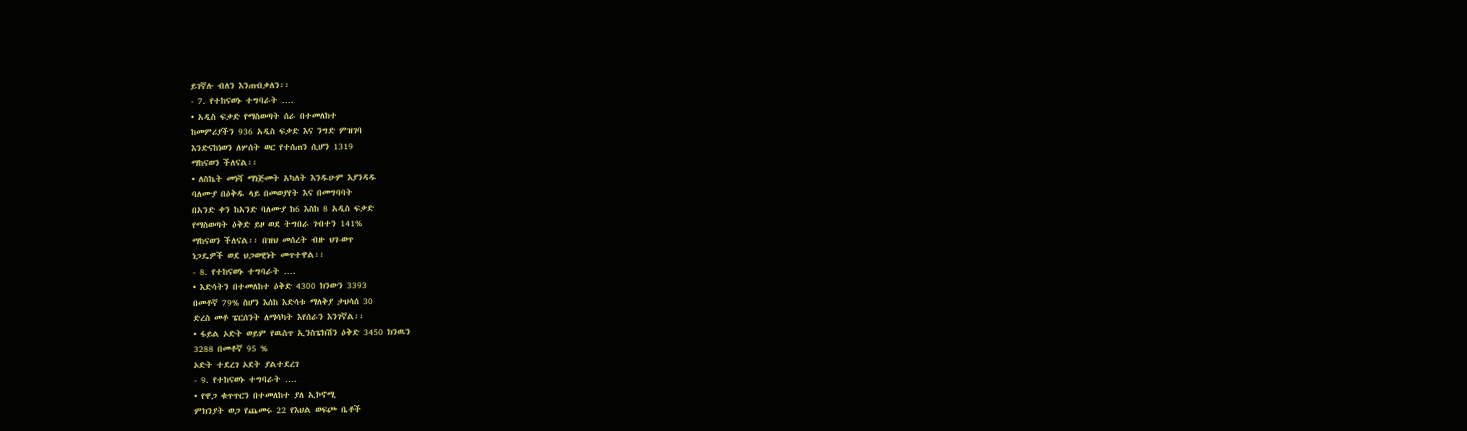ይገኛሉ ብለን እንጠብቃለን፡፡
- 7. የተከናወኑ ተግባራት ….
• አዲስ ፍቃድ የማስወጣት ሰራ በተመለከተ
ከመምሪያችን 936 አዲስ ፍቃድ እና ንግድ ምዝገባ
እንድናከነወን ለሦሰት ወር የተሰጠን ሲሆን 1319
ማከናወን ችለናል፡፡
• ለስኬት መነሻ ማነጅመት አካለት እንዱሁም እያንዳዱ
ባለሙያ በዕቅዱ ላይ በመወያየት እና በመግባባት
በአንድ ቀን ከአንድ ባለሙያ ከ6 እስከ 8 አዲስ ፍቃድ
የማስወጣት ዕቅድ ይዞ ወደ ትግበራ ገብተን 141%
ማከናወን ችለናል፡፡ በዝህ መሰረት ብዙ ህገ-ወጥ
ነጋዴዎች ወደ ህጋወዊነት መጥተዋል፡፡
- 8. የተከናወኑ ተግባራት ….
• እድሳትን በተመለከተ ዕቅድ 4300 ክንውን 3393
በመቶኛ 79% ስሆን እሰከ እድሳቱ ማለቅያ ታህሳሰ 30
ድረስ መቶ ፔርሰንት ለማሳካት እየሰራን እንገኛል፡፡
• ፋይል ኦድት ወይም የዉስጥ ኢንስፔክሽን ዕቅድ 3450 ክንዉን
3288 በመቶኛ 95 %
ኦድት ተደረገ ኦደት ያልተደረገ
- 9. የተከናወኑ ተግባራት ….
• የዋጋ ቁጥጥርን በተመለከተ ያለ ኢኮኖሚ
ምክንያት ወጋ የጨመሩ 22 የእህል ወፍጮ ቤቶች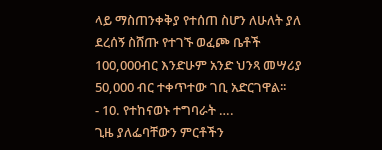ላይ ማስጠንቀቅያ የተሰጠ ስሆን ለሁለት ያለ
ደረሰኝ ስሸጡ የተገኙ ወፈጮ ቤቶች
100,000ብር እንድሁም አንድ ህንጻ መሣሪያ
50,000 ብር ተቀጥተው ገቢ አድርገዋል፡፡
- 10. የተከናወኑ ተግባራት ….
ጊዜ ያለፌባቸውን ምርቶችን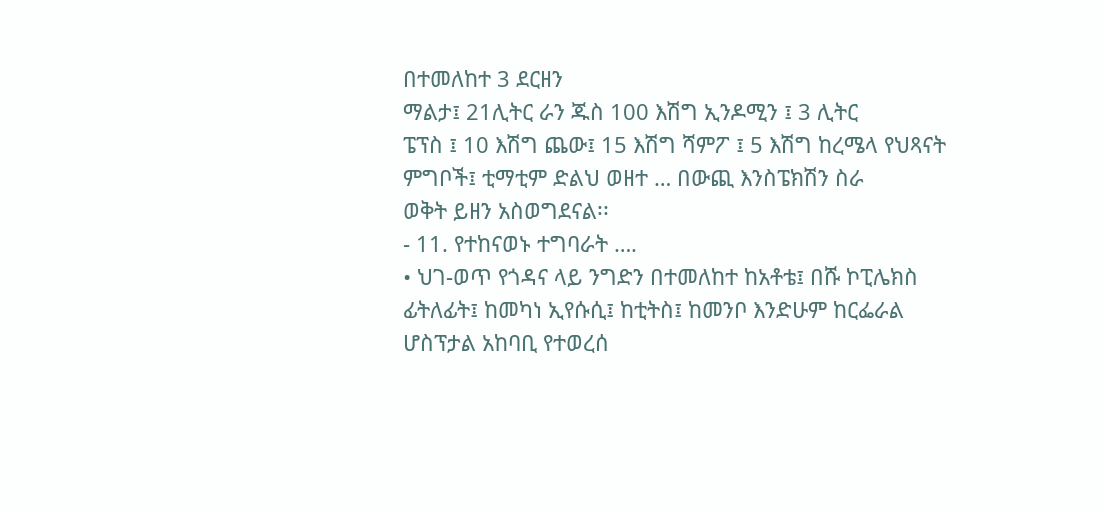በተመለከተ 3 ደርዘን
ማልታ፤ 21ሊትር ራን ጁስ 100 እሽግ ኢንዶሚን ፤ 3 ሊትር
ፔፕስ ፤ 10 እሽግ ጨው፤ 15 እሽግ ሻምፖ ፤ 5 እሽግ ከረሜላ የህጻናት
ምግቦች፤ ቲማቲም ድልህ ወዘተ … በውጪ እንስፔክሽን ስራ
ወቅት ይዘን አስወግደናል፡፡
- 11. የተከናወኑ ተግባራት ….
• ህገ-ወጥ የጎዳና ላይ ንግድን በተመለከተ ከአቶቴ፤ በሹ ኮፒሌክስ
ፊትለፊት፤ ከመካነ ኢየሱሲ፤ ከቲትስ፤ ከመንቦ እንድሁም ከርፌራል
ሆስፕታል አከባቢ የተወረሰ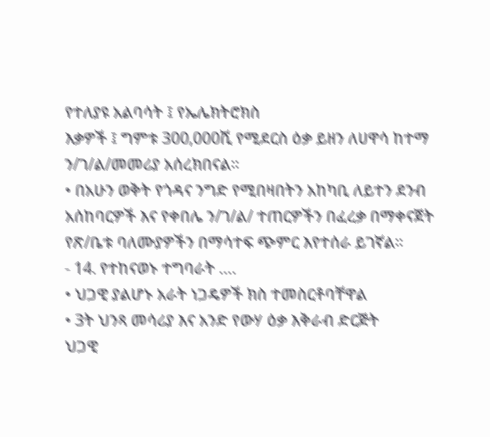የተለያዩ አልባሳት ፤ የኤሌክትሮክስ
እቃዎች ፤ ግምቱ 300,000ሺ የሚደርስ ዕቃ ይዘን ለሀዋሳ ከተማ
ን/ገ/ል/መመሪያ አሰረክበናል፡፡
• በአሁን ወቅት የጎዳና ንግድ የሚበዛበትን አከካቢ ለይተን ደንብ
አሰከባርዎች እና የቀበሌ ን/ገ/ል/ ተጠርዎችን በፈረቃ በማቀናጀት
የጽ/ቤቱ ባለሙያዎችን በማሳተፍ ጭምር እየተሰራ ይገኛል፡፡
- 14. የተከናወኑ ተግባራት ….
• ህጋዊ ያልሆኑ አራት ነጋዴዎች ክስ ተመስርቶባቸዋል
• 3ት ህንጻ መሳሪያ እና አንድ የውሃ ዕቃ እቅራብ ድርጅት
ህጋዊ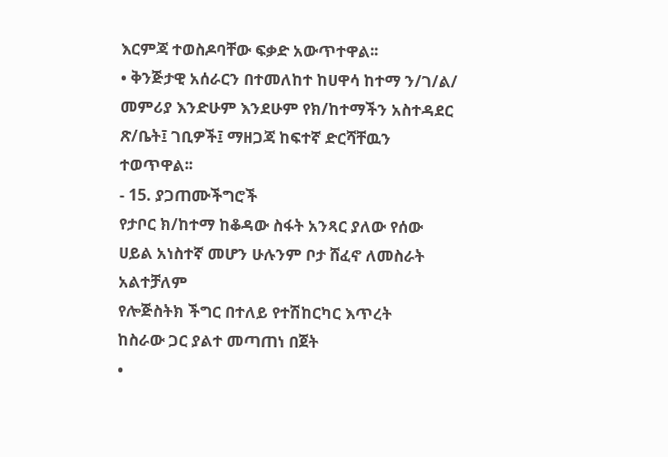እርምጃ ተወስዶባቸው ፍቃድ አውጥተዋል፡፡
• ቅንጅታዊ አሰራርን በተመለከተ ከሀዋሳ ከተማ ን/ገ/ል/
መምሪያ እንድሁም እንደሁም የክ/ከተማችን አስተዳደር
ጽ/ቤት፤ ገቢዎች፤ ማዘጋጃ ከፍተኛ ድርሻቸዉን
ተወጥዋል፡፡
- 15. ያጋጠሙችግሮች
የታቦር ክ/ከተማ ከቆዳው ስፋት አንጻር ያለው የሰው
ሀይል አነስተኛ መሆን ሁሉንም ቦታ ሸፈኖ ለመስራት
አልተቻለም
የሎጅስትክ ችግር በተለይ የተሽከርካር እጥረት
ከስራው ጋር ያልተ መጣጠነ በጀት
•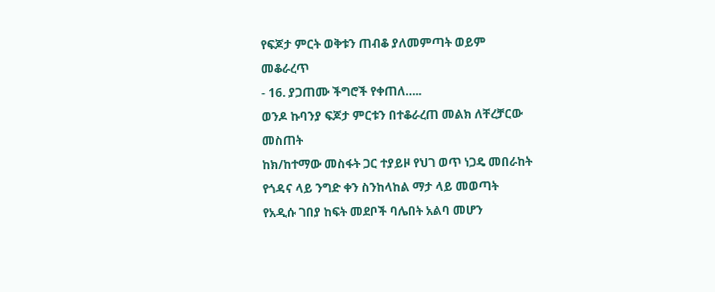የፍጆታ ምርት ወቅቱን ጠብቆ ያለመምጣት ወይም
መቆራረጥ
- 16. ያጋጠሙ ችግሮች የቀጠለ…..
ወንዶ ኩባንያ ፍጆታ ምርቱን በተቆራረጠ መልክ ለቸረቻርው
መስጠት
ከክ/ከተማው መስፋት ጋር ተያይዞ የህገ ወጥ ነጋዴ መበራከት
የጎዳና ላይ ንግድ ቀን ስንከላከል ማታ ላይ መወጣት
የአዲሱ ገበያ ከፍት መደቦች ባሌበት አልባ መሆን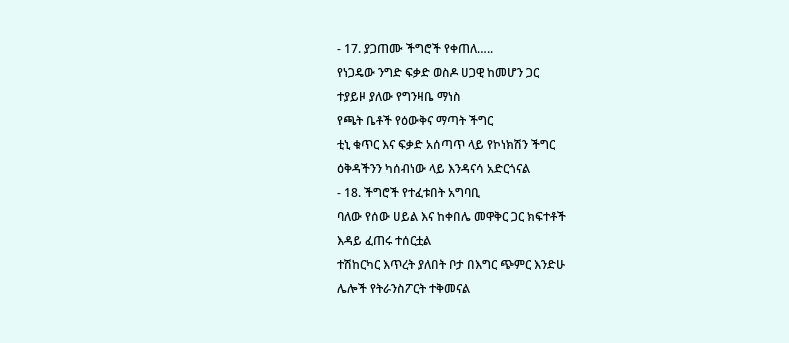- 17. ያጋጠሙ ችግሮች የቀጠለ…..
የነጋዴው ንግድ ፍቃድ ወስዶ ሀጋዊ ከመሆን ጋር
ተያይዞ ያለው የግንዛቤ ማነስ
የጫት ቤቶች የዕውቅና ማጣት ችግር
ቲኒ ቁጥር እና ፍቃድ አሰጣጥ ላይ የኮነክሽን ችግር
ዕቅዳችንን ካሰብነው ላይ እንዳናሳ አድርጎናል
- 18. ችግሮች የተፈቱበት አግባቢ
ባለው የሰው ሀይል እና ከቀበሌ መዋቅር ጋር ክፍተቶች
እዳይ ፈጠሩ ተሰርቷል
ተሽከርካር እጥረት ያለበት ቦታ በእግር ጭምር እንድሁ
ሌሎች የትራንስፖርት ተቅመናል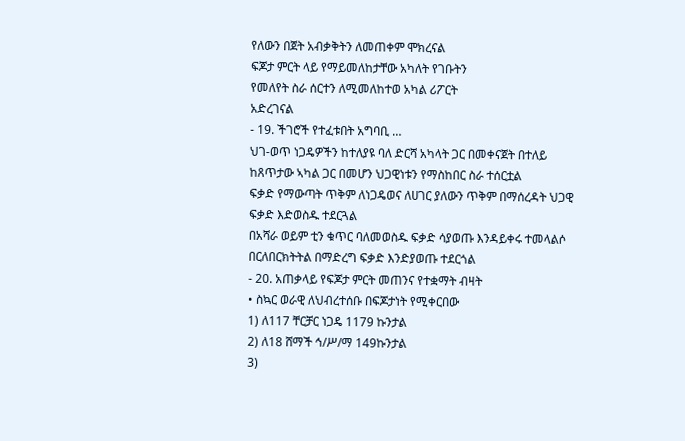የለውን በጀት አብቃቅትን ለመጠቀም ሞክረናል
ፍጆታ ምርት ላይ የማይመለከታቸው አካለት የገቡትን
የመለየት ስራ ሰርተን ለሚመለከተወ አካል ሪፖርት
አድረገናል
- 19. ችገሮች የተፈቱበት አግባቢ …
ህገ-ወጥ ነጋዴዎችን ከተለያዩ ባለ ድርሻ አካላት ጋር በመቀናጀት በተለይ
ከጸጥታው ኣካል ጋር በመሆን ህጋዊነቱን የማስከበር ስራ ተሰርቷል
ፍቃድ የማውጣት ጥቅም ለነጋዴወና ለሀገር ያለውን ጥቅም በማሰረዳት ህጋዊ
ፍቃድ እድወስዱ ተደርጓል
በአሻራ ወይም ቲን ቁጥር ባለመወስዱ ፍቃድ ሳያወጡ እንዳይቀሩ ተመላልሶ
በርለበርክትትል በማድረግ ፍቃድ እንድያወጡ ተደርጎል
- 20. አጠቃላይ የፍጆታ ምርት መጠንና የተቋማት ብዛት
• ስኳር ወራዊ ለህብረተሰቡ በፍጆታነት የሚቀርበው
1) ለ117 ቸርቻር ነጋዴ 1179 ኩንታል
2) ለ18 ሸማች ኅ/ሥ/ማ 149ኩንታል
3)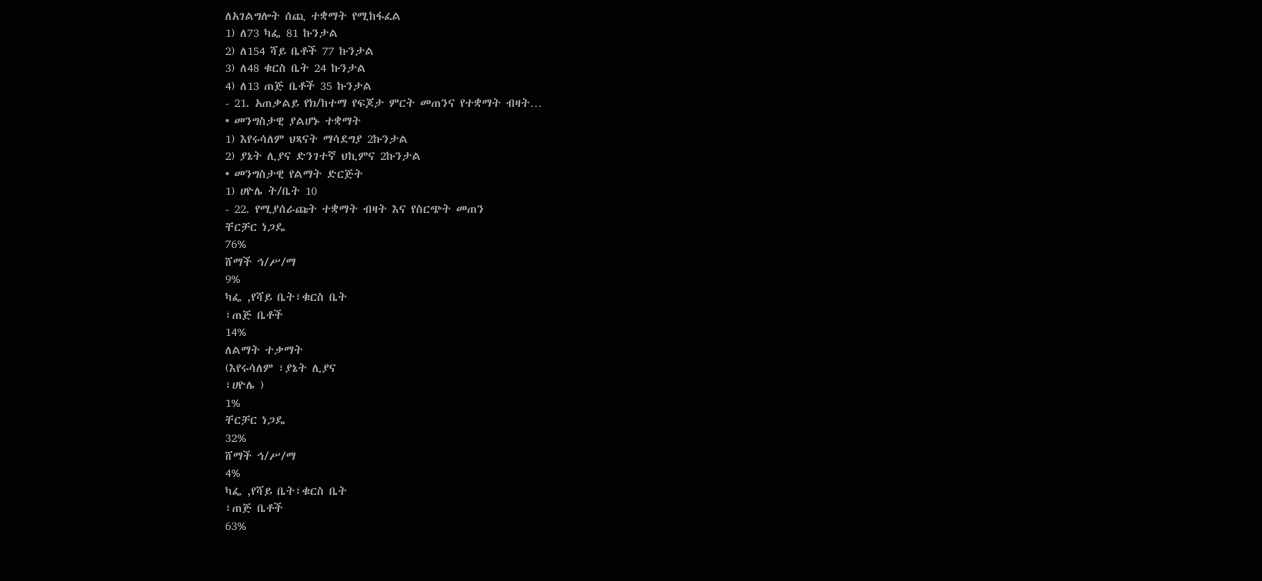ለአገልግሎት ሰጪ ተቋማት የሚከፋፈል
1) ለ73 ካፌ 81 ኩንታል
2) ለ154 ሻይ ቤቶች 77 ኩንታል
3) ለ48 ቁርስ ቤት 24 ኩንታል
4) ለ13 ጠጅ ቤቶች 35 ኩንታል
- 21. አጠቃልይ የክ/ከተማ የፍጆታ ምርት መጠንና የተቋማት ብዛት…
• መንግስታዊ ያልሆኑ ተቋማት
1) እየሩሳለም ህጻናት ማሳደግያ 2ኩንታል
2) ያኔት ሊያና ድንገተኛ ህኪምና 2ኩንታል
• መንግስታዊ የልማት ድርጅት
1) ሀዮሌ ት/ቤት 10
- 22. የሚያሰራጩት ተቋማት ብዛት እና የስርጭት መጠን
ቸርቻር ነጋዴ
76%
ሸማች ኅ/ሥ/ማ
9%
ካፌ ,የሻይ ቤት፣ቁርስ ቤት
፣ጠጅ ቤቶች
14%
ለልማት ተቃማት
(እየሩሳለም ፣ያኔት ሊያና
፣ሀዮሌ )
1%
ቸርቻር ነጋዴ
32%
ሸማች ኅ/ሥ/ማ
4%
ካፌ ,የሻይ ቤት፣ቁርስ ቤት
፣ጠጅ ቤቶች
63%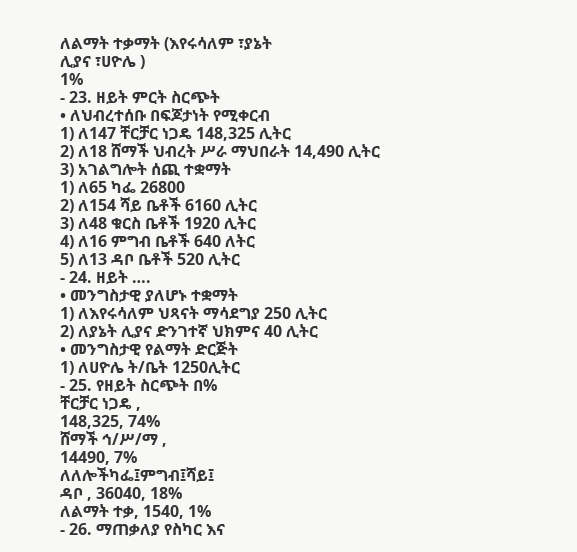ለልማት ተቃማት (እየሩሳለም ፣ያኔት
ሊያና ፣ሀዮሌ )
1%
- 23. ዘይት ምርት ስርጭት
• ለህብረተሰቡ በፍጆታነት የሚቀርብ
1) ለ147 ቸርቻር ነጋዴ 148,325 ሊትር
2) ለ18 ሸማች ህብረት ሥራ ማህበራት 14,490 ሊትር
3) አገልግሎት ሰጪ ተቋማት
1) ለ65 ካፌ 26800
2) ለ154 ሻይ ቤቶች 6160 ሊትር
3) ለ48 ቁርስ ቤቶች 1920 ሊትር
4) ለ16 ምግብ ቤቶች 640 ለትር
5) ለ13 ዳቦ ቤቶች 520 ሊትር
- 24. ዘይት ….
• መንግስታዊ ያለሆኑ ተቋማት
1) ለእየሩሳለም ህጻናት ማሳደግያ 250 ሊትር
2) ለያኔት ሊያና ድንገተኛ ህክምና 40 ሊትር
• መንግስታዊ የልማት ድርጅት
1) ለሀዮሌ ት/ቤት 1250ሊትር
- 25. የዘይት ስርጭት በ%
ቸርቻር ነጋዴ ,
148,325, 74%
ሸማች ኅ/ሥ/ማ ,
14490, 7%
ለለሎችካፌ፤ምግብ፤ሻይ፤
ዳቦ , 36040, 18%
ለልማት ተቃ, 1540, 1%
- 26. ማጠቃለያ የስካር እና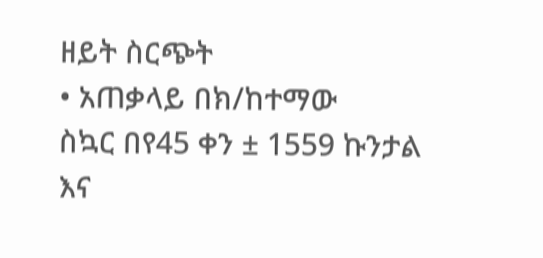ዘይት ስርጭት
• አጠቃላይ በክ/ከተማው
ስኳር በየ45 ቀን ± 1559 ኩንታል
እና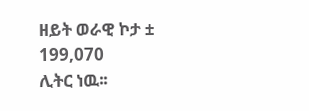ዘይት ወራዊ ኮታ ± 199,070
ሊትር ነዉ፡፡